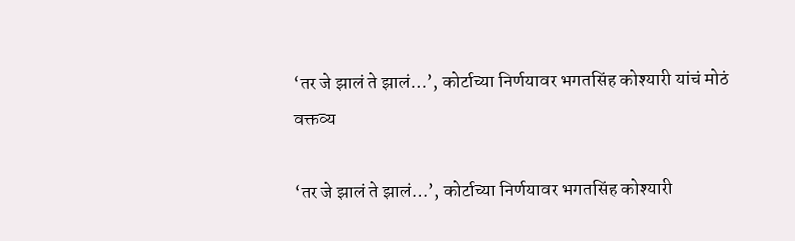‘तर जे झालं ते झालं…’, कोर्टाच्या निर्णयावर भगतसिंह कोश्यारी यांचं मोठं वक्तव्य

‘तर जे झालं ते झालं…’, कोर्टाच्या निर्णयावर भगतसिंह कोश्यारी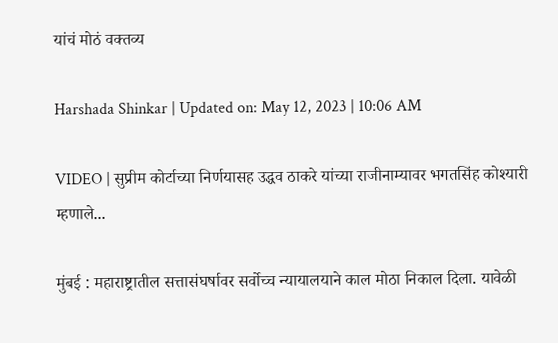यांचं मोठं वक्तव्य

Harshada Shinkar | Updated on: May 12, 2023 | 10:06 AM

VIDEO | सुप्रीम कोर्टाच्या निर्णयासह उद्धव ठाकरे यांच्या राजीनाम्यावर भगतसिंह कोश्यारी म्हणाले...

मुंबई : महाराष्ट्रातील सत्तासंघर्षावर सर्वोच्च न्यायालयाने काल मोठा निकाल दिला. यावेळी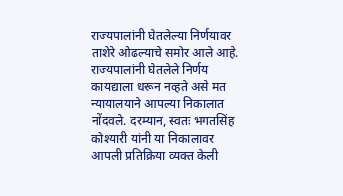राज्यपालांनी घेतलेल्या निर्णयावर ताशेरे ओढल्याचे समोर आले आहे. राज्यपालांनी घेतलेले निर्णय कायद्याला धरून नव्हते असे मत न्यायालयाने आपल्या निकालात नोंदवले. दरम्यान, स्वतः भगतसिंह कोश्यारी यांनी या निकालावर आपली प्रतिक्रिया व्यक्त केली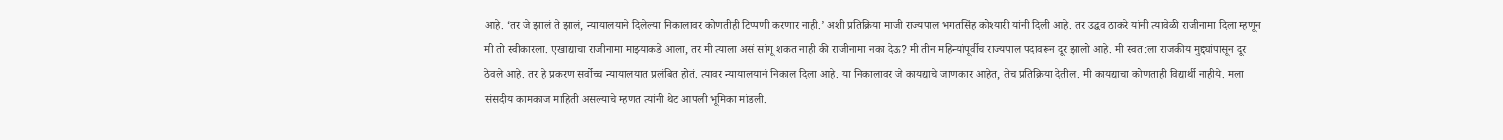आहे. ‘तर जे झालं ते झालं, न्यायालयाने दिलेल्या निकालावर कोणतीही टिप्पणी करणार नाही.’ अशी प्रतिक्रिया माजी राज्यपाल भगतसिंह कोश्यारी यांनी दिली आहे. तर उद्धव ठाकरे यांनी त्यावेळी राजीनामा दिला म्हणून मी तो स्वीकारला. एखाद्याचा राजीनामा माझ्याकडे आला, तर मी त्याला असं सांगू शकत नाही की राजीनामा नका देऊ? मी तीन महिन्यांपूर्वीच राज्यपाल पदावरून दूर झालो आहे. मी स्वत:ला राजकीय मुद्द्यांपासून दूर ठेवले आहे. तर हे प्रकरण सर्वोच्च न्यायालयात प्रलंबित होतं. त्यावर न्यायालयानं निकाल दिला आहे. या निकालावर जे कायद्याचे जाणकार आहेत, तेच प्रतिक्रिया देतील. मी कायद्याचा कोणताही विद्यार्थी नाहीये. मला संसदीय कामकाज माहिती असल्याचे म्हणत त्यांनी थेट आपली भूमिका मांडली.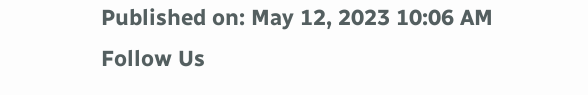Published on: May 12, 2023 10:06 AM
Follow Us